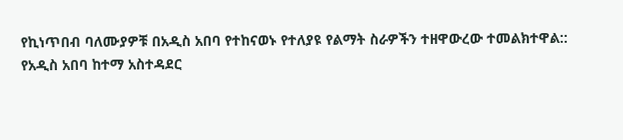የኪነጥበብ ባለሙያዎቹ በአዲስ አበባ የተከናወኑ የተለያዩ የልማት ስራዎችን ተዘዋውረው ተመልክተዋል::
የአዲስ አበባ ከተማ አስተዳደር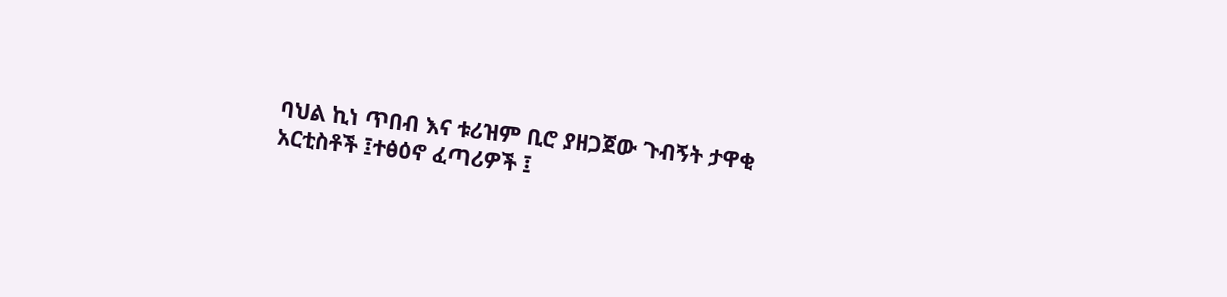ባህል ኪነ ጥበብ እና ቱሪዝም ቢሮ ያዘጋጀው ጉብኝት ታዋቂ አርቲስቶች ፤ተፅዕኖ ፈጣሪዎች ፤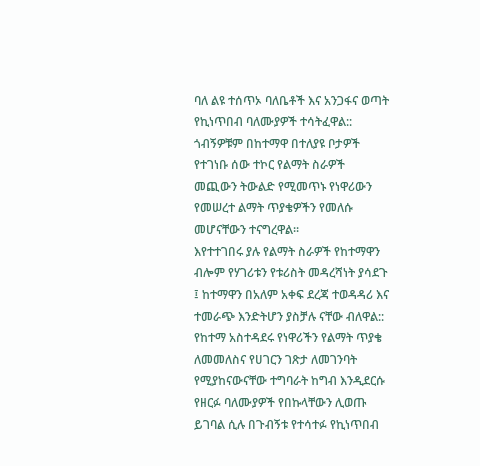ባለ ልዩ ተሰጥኦ ባለቤቶች እና አንጋፋና ወጣት የኪነጥበብ ባለሙያዎች ተሳትፈዋል::
ጎብኝዎቹም በከተማዋ በተለያዩ ቦታዎች የተገነቡ ሰው ተኮር የልማት ስራዎች መጪውን ትውልድ የሚመጥኑ የነዋሪውን የመሠረተ ልማት ጥያቄዎችን የመለሱ መሆናቸውን ተናግረዋል፡፡
እየተተገበሩ ያሉ የልማት ስራዎች የከተማዋን ብሎም የሃገሪቱን የቱሪስት መዳረሻነት ያሳደጉ ፤ ከተማዋን በአለም አቀፍ ደረጃ ተወዳዳሪ እና ተመራጭ እንድትሆን ያስቻሉ ናቸው ብለዋል::
የከተማ አስተዳደሩ የነዋሪችን የልማት ጥያቄ ለመመለስና የሀገርን ገጽታ ለመገንባት የሚያከናውናቸው ተግባራት ከግብ እንዲደርሱ የዘርፉ ባለሙያዎች የበኩላቸውን ሊወጡ ይገባል ሲሉ በጉብኝቱ የተሳተፉ የኪነጥበብ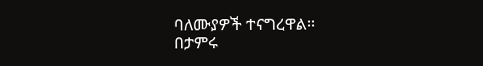ባለሙያዎች ተናግረዋል፡፡
በታምሩ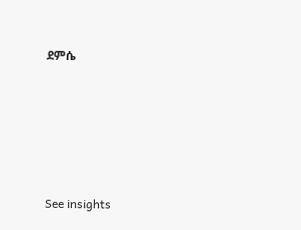ደምሴ





See insights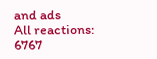and ads
All reactions:
6767